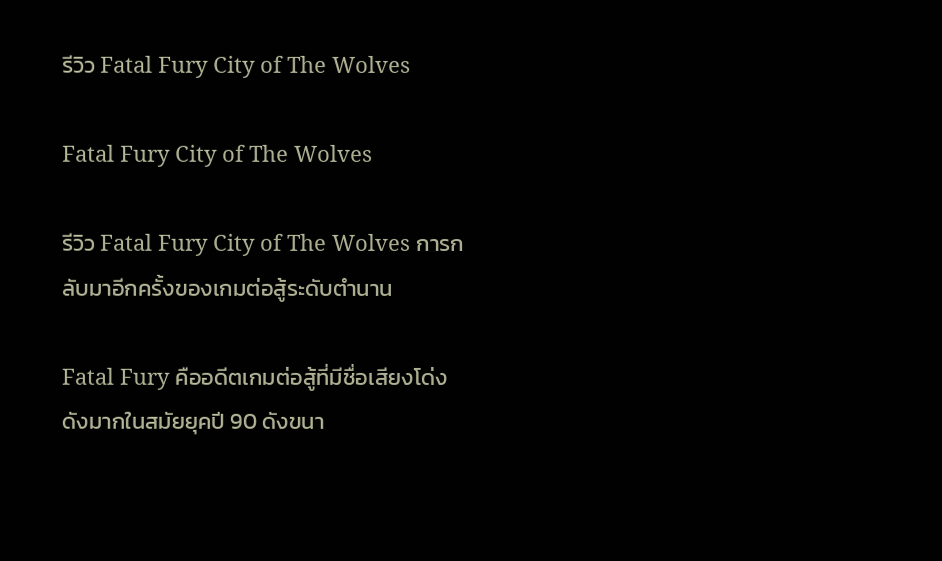รีวิว Fatal Fury City of The Wolves

Fatal Fury City of The Wolves

รีวิว Fatal Fury City of The Wolves การกลับมาอีกครั้งของเกมต่อสู้ระดับตำนาน

Fatal Fury คืออดีตเกมต่อสู้ที่มีชื่อเสียงโด่งดังมากในสมัยยุคปี 90 ดังขนา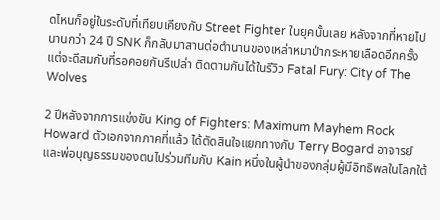ดไหนก็อยู่ในระดับที่เทียบเคียงกับ Street Fighter ในยุคนั้นเลย หลังจากที่หายไปนานกว่า 24 ปี SNK ก็กลับมาสานต่อตำนานของเหล่าหมาป่ากระหายเลือดอีกครั้ง แต่จะดีสมกับที่รอคอยกันรึเปล่า ติดตามกันได้ในรีวิว Fatal Fury: City of The Wolves

2 ปีหลังจากการแข่งขัน King of Fighters: Maximum Mayhem Rock Howard ตัวเอกจากภาคที่แล้ว ได้ตัดสินใจแยกทางกับ Terry Bogard อาจารย์และพ่อบุญธรรมของตนไปร่วมทีมกับ Kain หนึ่งในผู้นำของกลุ่มผู้มีอิทธิพลในโลกใต้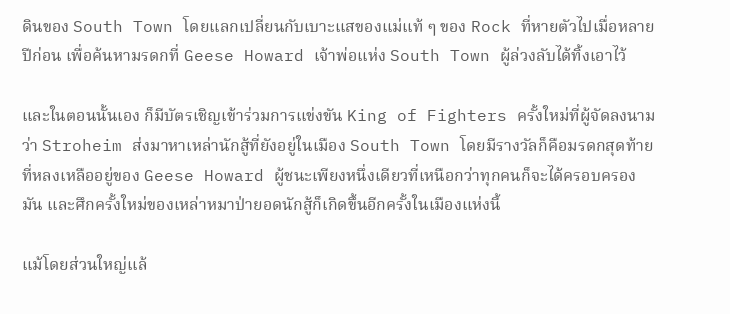ดินของ South Town โดยแลกเปลี่ยนกับเบาะแสของแม่แท้ ๆ ของ Rock ที่หายตัวไปเมื่อหลายปีก่อน เพื่อค้นหามรดกที่ Geese Howard เจ้าพ่อแห่ง South Town ผู้ล่วงลับได้ทิ้งเอาไว้

และในตอนนั้นเอง ก็มีบัตรเชิญเข้าร่วมการแข่งขัน King of Fighters ครั้งใหม่ที่ผู้จัดลงนามว่า Stroheim ส่งมาหาเหล่านักสู้ที่ยังอยู่ในเมือง South Town โดยมีรางวัลก็คือมรดกสุดท้ายที่หลงเหลืออยู่ของ Geese Howard ผู้ชนะเพียงหนึ่งเดียวที่เหนือกว่าทุกคนก็จะได้ครอบครองมัน และศึกครั้งใหม่ของเหล่าหมาป่ายอดนักสู้ก็เกิดขึ้นอีกครั้งในเมืองแห่งนี้

แม้โดยส่วนใหญ่แล้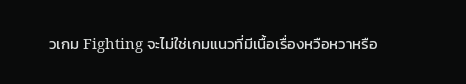วเกม Fighting จะไม่ใช่เกมแนวที่มีเนื้อเรื่องหวือหวาหรือ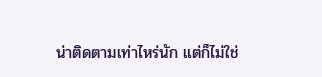น่าติดตามเท่าไหร่นัก แต่ก็ไม่ใช่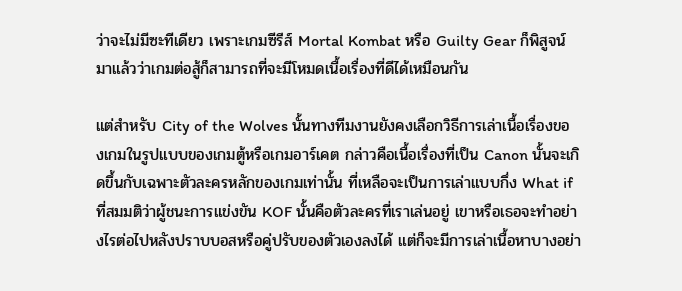ว่าจะไม่มีซะทีเดียว เพราะเกมซีรีส์ Mortal Kombat หรือ Guilty Gear ก็พิสูจน์มาแล้วว่าเกมต่อสู้ก็สามารถที่จะมีโหมดเนื้อเรื่องที่ดีได้เหมือนกัน

แต่สำหรับ City of the Wolves นั้นทางทีมงานยังคงเลือกวิธีการเล่าเนื้อเรื่องของเกมในรูปแบบของเกมตู้หรือเกมอาร์เคต กล่าวคือเนื้อเรื่องที่เป็น Canon นั้นจะเกิดขึ้นกับเฉพาะตัวละครหลักของเกมเท่านั้น ที่เหลือจะเป็นการเล่าแบบกึ่ง What if ที่สมมติว่าผู้ชนะการแข่งขัน KOF นั้นคือตัวละครที่เราเล่นอยู่ เขาหรือเธอจะทำอย่างไรต่อไปหลังปราบบอสหรือคู่ปรับของตัวเองลงได้ แต่ก็จะมีการเล่าเนื้อหาบางอย่า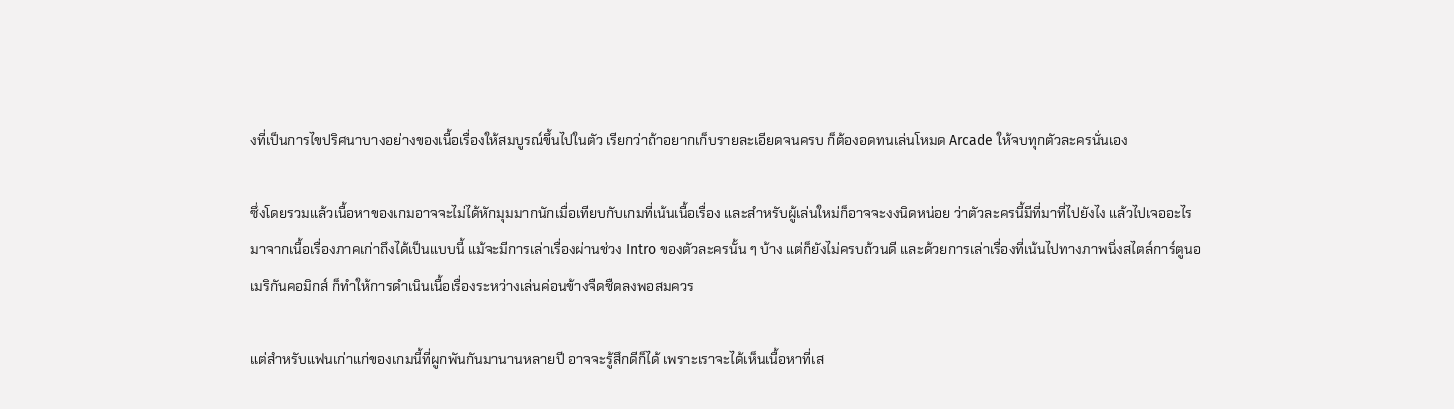งที่เป็นการไขปริศนาบางอย่างของเนื้อเรื่องให้สมบูรณ์ขึ้นไปในตัว เรียกว่าถ้าอยากเก็บรายละเอียดจนครบ ก็ต้องอดทนเล่นโหมด Arcade ให้จบทุกตัวละครนั่นเอง

ซึ่งโดยรวมแล้วเนื้อหาของเกมอาจจะไม่ได้หักมุมมากนักเมื่อเทียบกับเกมที่เน้นเนื้อเรื่อง และสำหรับผู้เล่นใหม่ก็อาจจะงงนิดหน่อย ว่าตัวละครนี้มีที่มาที่ไปยังไง แล้วไปเจออะไรมาจากเนื้อเรื่องภาคเก่าถึงได้เป็นแบบนี้ แม้จะมีการเล่าเรื่องผ่านช่วง Intro ของตัวละครนั้น ๆ บ้าง แต่ก็ยังไม่ครบถ้วนดี และด้วยการเล่าเรื่องที่เน้นไปทางภาพนิ่งสไตล์การ์ตูนอเมริกันคอมิกส์ ก็ทำให้การดำเนินเนื้อเรื่องระหว่างเล่นค่อนข้างจืดชืดลงพอสมควร

แต่สำหรับแฟนเก่าแก่ของเกมนี้ที่ผูกพันกันมานานหลายปี อาจจะรู้สึกดีก็ได้ เพราะเราจะได้เห็นเนื้อหาที่เส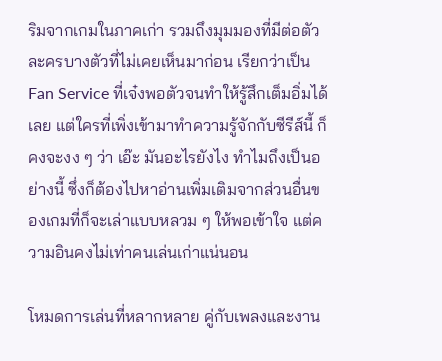ริมจากเกมในภาคเก่า รวมถึงมุมมองที่มีต่อตัวละครบางตัวที่ไม่เคยเห็นมาก่อน เรียกว่าเป็น Fan Service ที่เจ๋งพอตัวจนทำให้รู้สึกเต็มอิ่มได้เลย แต่ใครที่เพิ่งเข้ามาทำความรู้จักกับซีรีส์นี้ ก็คงจะงง ๆ ว่า เอ๊ะ มันอะไรยังไง ทำไมถึงเป็นอย่างนี้ ซึ่งก็ต้องไปหาอ่านเพิ่มเติมจากส่วนอื่นของเกมที่ก็จะเล่าแบบหลวม ๆ ให้พอเข้าใจ แต่ความอินคงไม่เท่าคนเล่นเก่าแน่นอน

โหมดการเล่นที่หลากหลาย คู่กับเพลงและงาน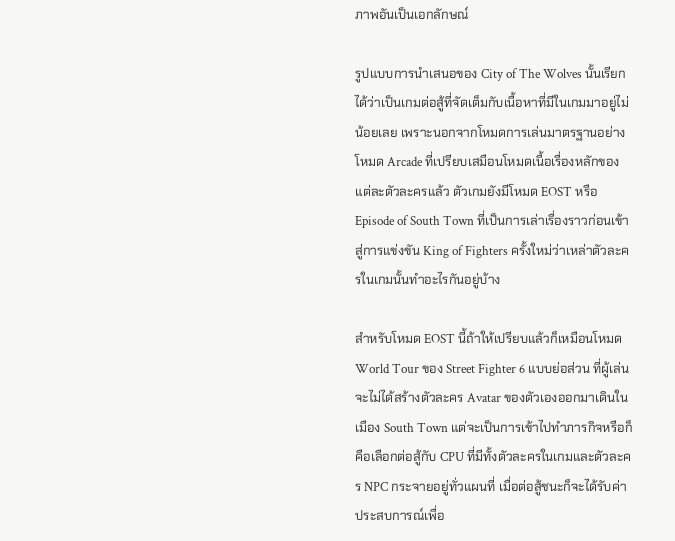ภาพอันเป็นเอกลักษณ์

รูปแบบการนำเสนอของ City of The Wolves นั้นเรียกได้ว่าเป็นเกมต่อสู้ที่จัดเต็มกับเนื้อหาที่มีในเกมมาอยู่ไม่น้อยเลย เพราะนอกจากโหมดการเล่นมาตรฐานอย่างโหมด Arcade ที่เปรียบเสมือนโหมดเนื้อเรื่องหลักของแต่ละตัวละครแล้ว ตัวเกมยังมีโหมด EOST หรือ Episode of South Town ที่เป็นการเล่าเรื่องราวก่อนเข้าสู่การแข่งขัน King of Fighters ครั้งใหม่ว่าเหล่าตัวละครในเกมนั้นทำอะไรกันอยู่บ้าง

สำหรับโหมด EOST นี้ถ้าให้เปรียบแล้วก็เหมือนโหมด World Tour ของ Street Fighter 6 แบบย่อส่วน ที่ผู้เล่นจะไม่ได้สร้างตัวละคร Avatar ของตัวเองออกมาเดินในเมือง South Town แต่จะเป็นการเข้าไปทำภารกิจหรือก็คือเลือกต่อสู้กับ CPU ที่มีทั้งตัวละครในเกมและตัวละคร NPC กระจายอยู่ทั่วแผนที่ เมื่อต่อสู้ชนะก็จะได้รับค่าประสบการณ์เพื่อ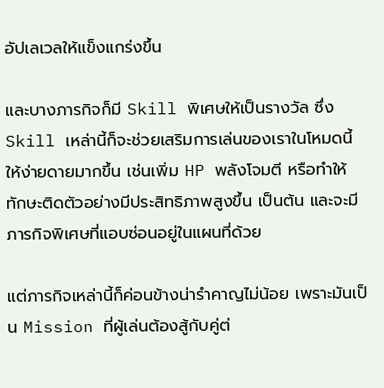อัปเลเวลให้แข็งแกร่งขึ้น

และบางภารกิจก็มี Skill พิเศษให้เป็นรางวัล ซึ่ง Skill เหล่านี้ก็จะช่วยเสริมการเล่นของเราในโหมดนี้ให้ง่ายดายมากขึ้น เช่นเพิ่ม HP พลังโจมตี หรือทำให้ทักษะติดตัวอย่างมีประสิทธิภาพสูงขึ้น เป็นต้น และจะมีภารกิจพิเศษที่แอบซ่อนอยู่ในแผนที่ด้วย

แต่ภารกิจเหล่านี้ก็ค่อนข้างน่ารำคาญไม่น้อย เพราะมันเป็น Mission ที่ผู้เล่นต้องสู้กับคู่ต่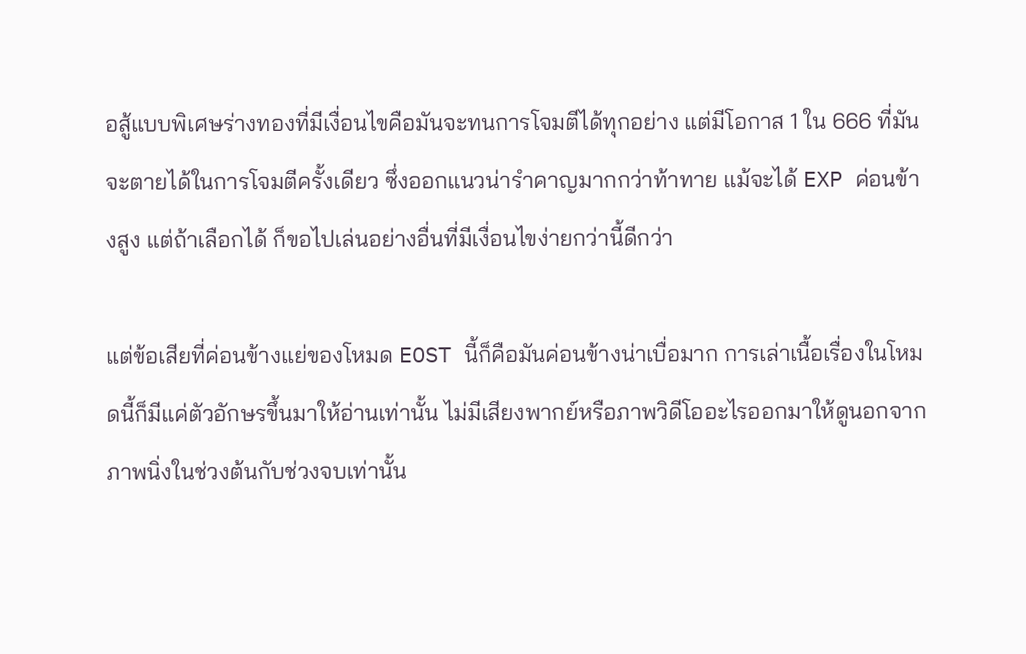อสู้แบบพิเศษร่างทองที่มีเงื่อนไขคือมันจะทนการโจมตีได้ทุกอย่าง แต่มีโอกาส 1 ใน 666 ที่มันจะตายได้ในการโจมตีครั้งเดียว ซึ่งออกแนวน่ารำคาญมากกว่าท้าทาย แม้จะได้ EXP ค่อนข้างสูง แต่ถ้าเลือกได้ ก็ขอไปเล่นอย่างอื่นที่มีเงื่อนไขง่ายกว่านี้ดีกว่า

แต่ข้อเสียที่ค่อนข้างแย่ของโหมด EOST นี้ก็คือมันค่อนข้างน่าเบื่อมาก การเล่าเนื้อเรื่องในโหมดนี้ก็มีแค่ตัวอักษรขึ้นมาให้อ่านเท่านั้น ไม่มีเสียงพากย์หรือภาพวิดีโออะไรออกมาให้ดูนอกจากภาพนิ่งในช่วงต้นกับช่วงจบเท่านั้น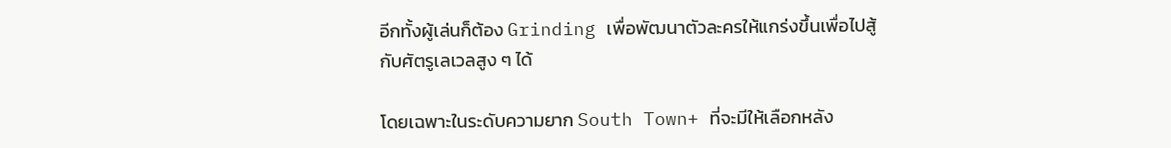อีกทั้งผู้เล่นก็ต้อง Grinding เพื่อพัฒนาตัวละครให้แกร่งขึ้นเพื่อไปสู้กับศัตรูเลเวลสูง ๆ ได้

โดยเฉพาะในระดับความยาก South Town+ ที่จะมีให้เลือกหลัง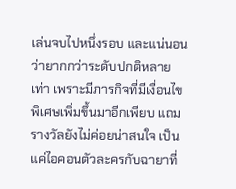เล่นจบไปหนึ่งรอบ และแน่นอนว่ายากกว่าระดับปกติหลายเท่า เพราะมีภารกิจที่มีเงื่อนไขพิเศษเพิ่มขึ้นมาอีกเพียบ แถมรางวัลยังไม่ค่อยน่าสนใจ เป็นแค่ไอคอนตัวละครกับฉายาที่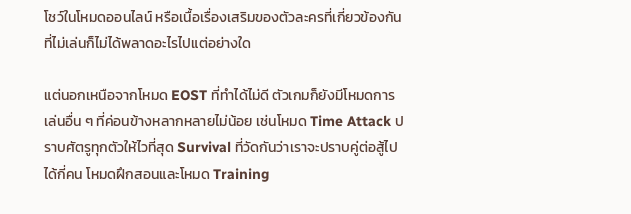โชว์ในโหมดออนไลน์ หรือเนื้อเรื่องเสริมของตัวละครที่เกี่ยวข้องกัน ที่ไม่เล่นก็ไม่ได้พลาดอะไรไปแต่อย่างใด

แต่นอกเหนือจากโหมด EOST ที่ทำได้ไม่ดี ตัวเกมก็ยังมีโหมดการเล่นอื่น ๆ ที่ค่อนข้างหลากหลายไม่น้อย เช่นโหมด Time Attack ปราบศัตรูทุกตัวให้ไวที่สุด Survival ที่วัดกันว่าเราจะปราบคู่ต่อสู้ไปได้กี่คน โหมดฝึกสอนและโหมด Training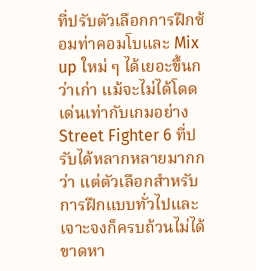ที่ปรับตัวเลือกการฝึกซ้อมท่าคอมโบและ Mix up ใหม่ ๆ ได้เยอะขึ้นกว่าเก่า แม้จะไม่ได้โดดเด่นเท่ากับเกมอย่าง Street Fighter 6 ที่ปรับได้หลากหลายมากกว่า แต่ตัวเลือกสำหรับการฝึกแบบทั่วไปและเจาะจงก็ครบถ้วนไม่ได้ขาดหา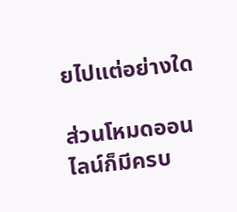ยไปแต่อย่างใด

ส่วนโหมดออนไลน์ก็มีครบ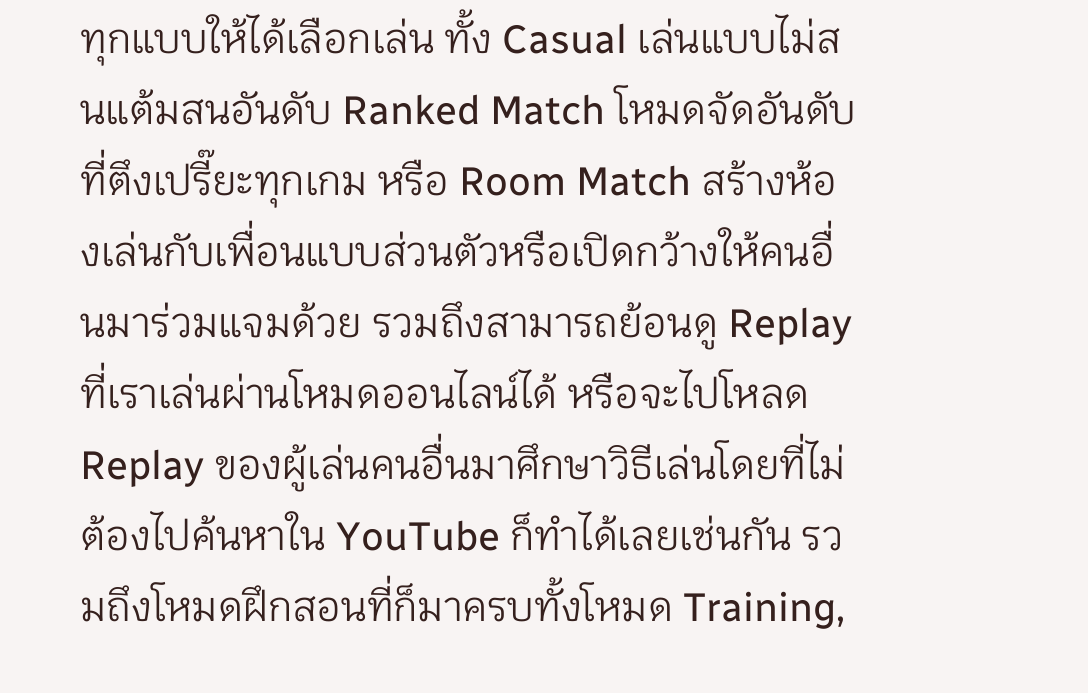ทุกแบบให้ได้เลือกเล่น ทั้ง Casual เล่นแบบไม่สนแต้มสนอันดับ Ranked Match โหมดจัดอันดับที่ตึงเปรี๊ยะทุกเกม หรือ Room Match สร้างห้องเล่นกับเพื่อนแบบส่วนตัวหรือเปิดกว้างให้คนอื่นมาร่วมแจมด้วย รวมถึงสามารถย้อนดู Replay ที่เราเล่นผ่านโหมดออนไลน์ได้ หรือจะไปโหลด Replay ของผู้เล่นคนอื่นมาศึกษาวิธีเล่นโดยที่ไม่ต้องไปค้นหาใน YouTube ก็ทำได้เลยเช่นกัน รวมถึงโหมดฝึกสอนที่ก็มาครบทั้งโหมด Training,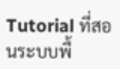Tutorial ที่สอนระบบพื้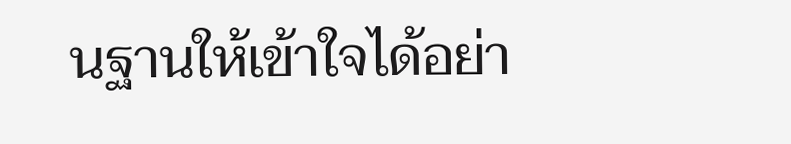นฐานให้เข้าใจได้อย่า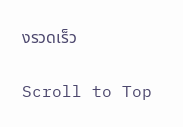งรวดเร็ว

Scroll to Top